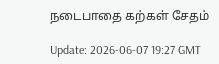நடைபாதை கற்கள் சேதம்

Update: 2026-06-07 19:27 GMT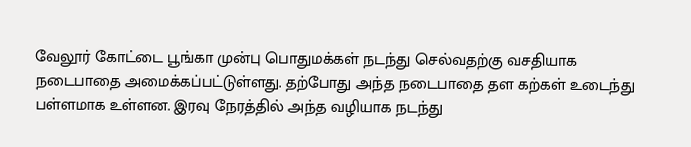வேலூர் கோட்டை பூங்கா முன்பு பொதுமக்கள் நடந்து செல்வதற்கு வசதியாக நடைபாதை அமைக்கப்பட்டுள்ளது. தற்போது அந்த நடைபாதை தள கற்கள் உடைந்து பள்ளமாக உள்ளன. இரவு நேரத்தில் அந்த வழியாக நடந்து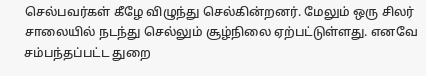செல்பவர்கள் கீழே விழுந்து செல்கின்றனர். மேலும் ஒரு சிலர் சாலையில் நடந்து செல்லும் சூழ்நிலை ஏற்பட்டுள்ளது. எனவே சம்பந்தப்பட்ட துறை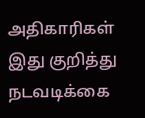அதிகாரிகள் இது குறித்து நடவடிக்கை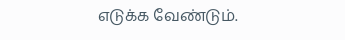எடுக்க வேண்டும்.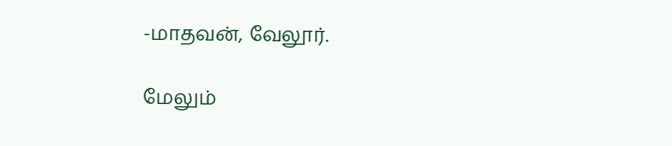-மாதவன், வேலூர்.

மேலும்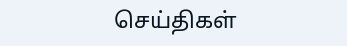செய்திகள்